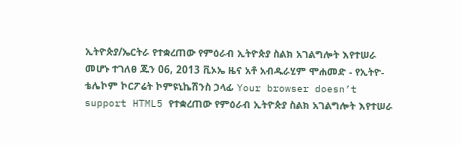ኢትዮጵያ/ኤርትራ የተቋረጠው የምዕራብ ኢትዮጵያ ስልክ አገልግሎት እየተሠራ መሆኑ ተገለፀ ጁን 06, 2013 ቪኦኤ ዜና አቶ አብዱራሂም ሞሐመድ - የኢትዮ-ቴሌኮም ኮርፖሬት ኮምዩኒኬሽንስ ኃላፊ Your browser doesn’t support HTML5 የተቋረጠው የምዕራብ ኢትዮጵያ ስልክ አገልግሎት እየተሠራ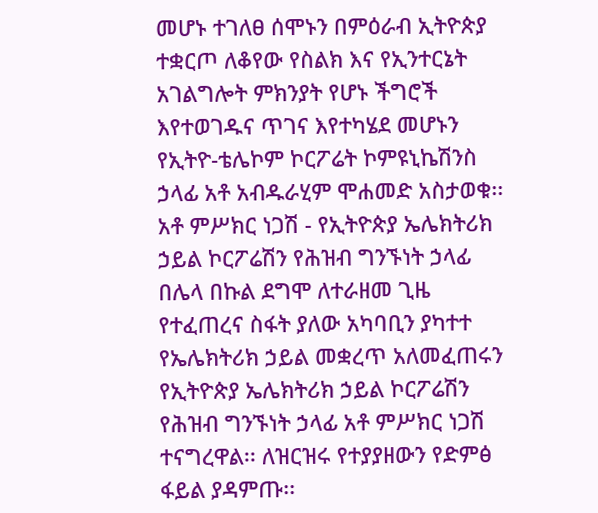መሆኑ ተገለፀ ሰሞኑን በምዕራብ ኢትዮጵያ ተቋርጦ ለቆየው የስልክ እና የኢንተርኔት አገልግሎት ምክንያት የሆኑ ችግሮች እየተወገዱና ጥገና እየተካሄደ መሆኑን የኢትዮ-ቴሌኮም ኮርፖሬት ኮምዩኒኬሽንስ ኃላፊ አቶ አብዱራሂም ሞሐመድ አስታወቁ፡፡ አቶ ምሥክር ነጋሽ - የኢትዮጵያ ኤሌክትሪክ ኃይል ኮርፖሬሽን የሕዝብ ግንኙነት ኃላፊ በሌላ በኩል ደግሞ ለተራዘመ ጊዜ የተፈጠረና ስፋት ያለው አካባቢን ያካተተ የኤሌክትሪክ ኃይል መቋረጥ አለመፈጠሩን የኢትዮጵያ ኤሌክትሪክ ኃይል ኮርፖሬሽን የሕዝብ ግንኙነት ኃላፊ አቶ ምሥክር ነጋሽ ተናግረዋል፡፡ ለዝርዝሩ የተያያዘውን የድምፅ ፋይል ያዳምጡ፡፡